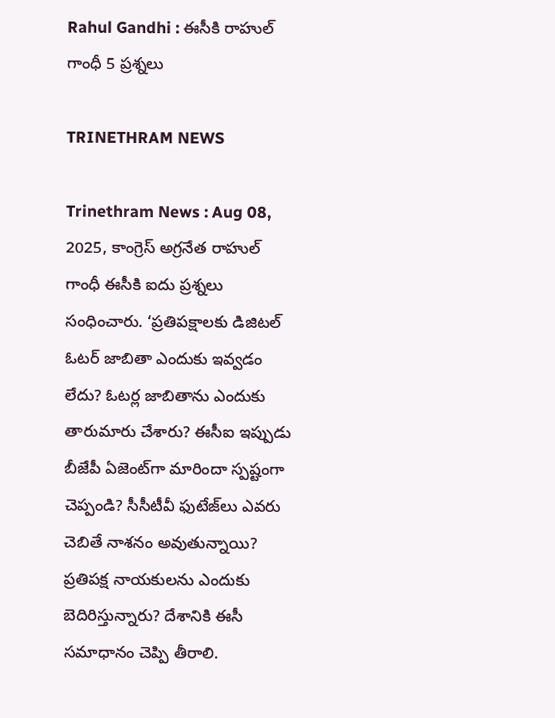Rahul Gandhi : ఈసీకి రాహుల్ గాంధీ 5 ప్రశ్నలు

TRINETHRAM NEWS

Trinethram News : Aug 08, 2025, కాంగ్రెస్ అగ్రనేత రాహుల్ గాంధీ ఈసీకి ఐదు ప్రశ్నలు సంధించారు. ‘ప్రతిపక్షాలకు డిజిటల్ ఓటర్ జాబితా ఎందుకు ఇవ్వడం లేదు? ఓటర్ల జాబితాను ఎందుకు తారుమారు చేశారు? ఈసీఐ ఇప్పుడు బీజేపీ ఏజెంట్‌గా మారిందా స్పష్టంగా చెప్పండి? సీసీటీవీ ఫుటేజ్‌లు ఎవరు చెబితే నాశనం అవుతున్నాయి? ప్రతిపక్ష నాయకులను ఎందుకు బెదిరిస్తున్నారు? దేశానికి ఈసీ సమాధానం చెప్పి తీరాలి.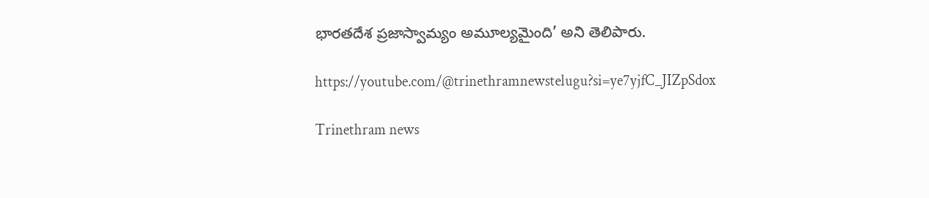భారతదేశ ప్రజాస్వామ్యం అమూల్యమైంది’ అని తెలిపారు.

https://youtube.com/@trinethramnewstelugu?si=ye7yjfC_JIZpSdox

Trinethram news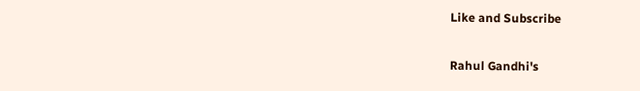Like and Subscribe

Rahul Gandhi's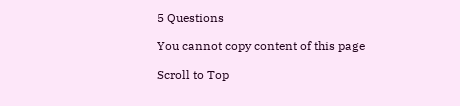5 Questions

You cannot copy content of this page

Scroll to Top